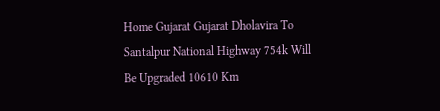Home Gujarat Gujarat Dholavira To Santalpur National Highway 754k Will Be Upgraded 10610 Km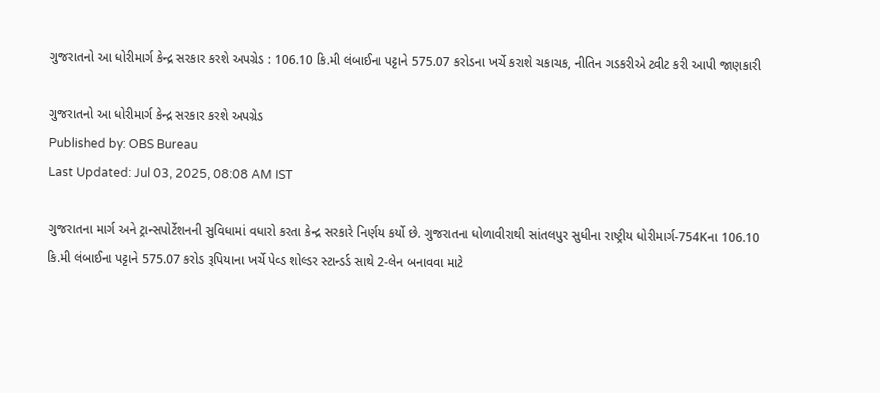ગુજરાતનો આ ધોરીમાર્ગ કેન્દ્ર સરકાર કરશે અપગ્રેડ : 106.10 કિ.મી લંબાઈના પટ્ટાને 575.07 કરોડના ખર્ચે કરાશે ચકાચક, નીતિન ગડકરીએ ટ્વીટ કરી આપી જાણકારી

ગુજરાતનો આ ધોરીમાર્ગ કેન્દ્ર સરકાર કરશે અપગ્રેડ
Published by: OBS Bureau
Last Updated: Jul 03, 2025, 08:08 AM IST

ગુજરાતના માર્ગ અને ટ્રાન્સપોર્ટેશનની સુવિધામાં વધારો કરતા કેન્દ્ર સરકારે નિર્ણય કર્યો છે. ગુજરાતના ધોળાવીરાથી સાંતલપુર સુધીના રાષ્ટ્રીય ધોરીમાર્ગ-754Kના 106.10 કિ.મી લંબાઈના પટ્ટાને 575.07 કરોડ રૂપિયાના ખર્ચે પેવ્ડ શોલ્ડર સ્ટાન્ડર્ડ સાથે 2-લેન બનાવવા માટે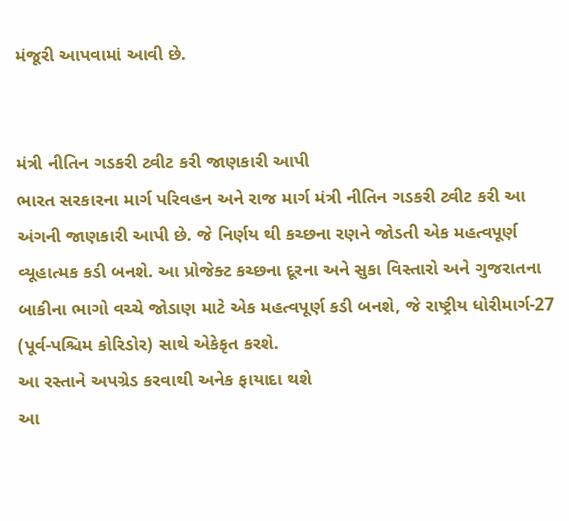મંજૂરી આપવામાં આવી છે.


મંત્રી નીતિન ગડકરી ટ્વીટ કરી જાણકારી આપી
ભારત સરકારના માર્ગ પરિવહન અને રાજ માર્ગ મંત્રી નીતિન ગડકરી ટ્વીટ કરી આ અંગની જાણકારી આપી છે. જે નિર્ણય થી કચ્છના રણને જોડતી એક મહત્વપૂર્ણ વ્યૂહાત્મક કડી બનશે. આ પ્રોજેક્ટ કચ્છના દૂરના અને સુકા વિસ્તારો અને ગુજરાતના બાકીના ભાગો વચ્ચે જોડાણ માટે એક મહત્વપૂર્ણ કડી બનશે, જે રાષ્ટ્રીય ધોરીમાર્ગ-27 (પૂર્વ-પશ્ચિમ કોરિડોર) સાથે એકેકૃત કરશે.
આ રસ્તાને અપગ્રેડ કરવાથી અનેક ફાયાદા થશે
આ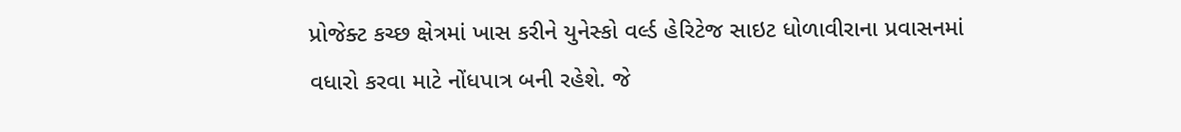પ્રોજેક્ટ કચ્છ ક્ષેત્રમાં ખાસ કરીને યુનેસ્કો વર્લ્ડ હેરિટેજ સાઇટ ધોળાવીરાના પ્રવાસનમાં વધારો કરવા માટે નોંધપાત્ર બની રહેશે. જે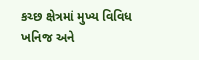કચ્છ ક્ષેત્રમાં મુખ્ય વિવિધ ખનિજ અને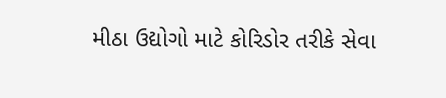મીઠા ઉદ્યોગો માટે કોરિડોર તરીકે સેવા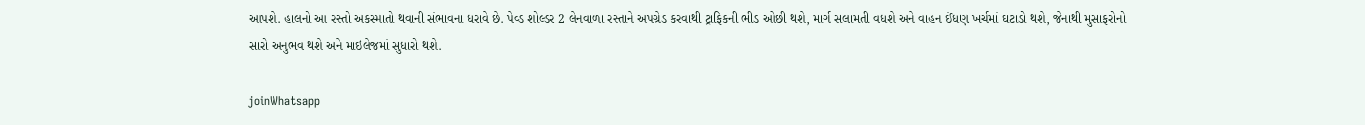આપશે. હાલનો આ રસ્તો અકસ્માતો થવાની સંભાવના ધરાવે છે. પેવ્ડ શોલ્ડર 2 લેનવાળા રસ્તાને અપગ્રેડ કરવાથી ટ્રાફિકની ભીડ ઓછી થશે, માર્ગ સલામતી વધશે અને વાહન ઈંધણ ખર્ચમાં ઘટાડો થશે, જેનાથી મુસાફરોનો સારો અનુભવ થશે અને માઇલેજમાં સુધારો થશે.

joinWhatsapp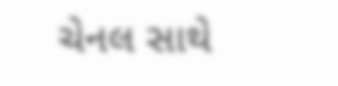ચેનલ સાથે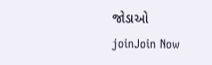જોડાઓ
joinJoin Now